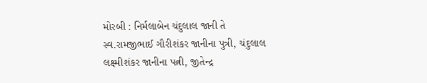મોરબી : નિર્મલાબેન ચંદુલાલ જાની તે સ્વ.રામજીભાઈ ગૌરીશંકર જાનીના પુત્રી, ચંદુલાલ લક્ષ્મીશંકર જાનીના પત્ની, જીતેન્દ્ર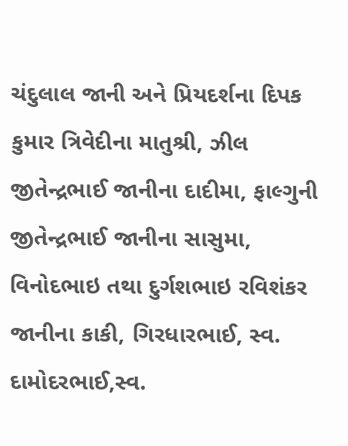ચંદુલાલ જાની અને પ્રિયદર્શના દિપક કુમાર ત્રિવેદીના માતુશ્રી, ઝીલ જીતેન્દ્રભાઈ જાનીના દાદીમા, ફાલ્ગુની જીતેન્દ્રભાઈ જાનીના સાસુમા, વિનોદભાઇ તથા દુર્ગશભાઇ રવિશંકર જાનીના કાકી, ગિરધારભાઈ, સ્વ. દામોદરભાઈ,સ્વ.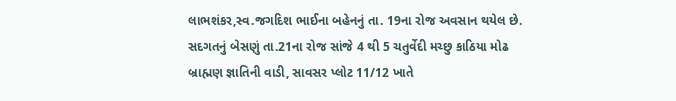લાભશંકર,સ્વ.જગદિશ ભાઈના બહેનનું તા. 19ના રોજ અવસાન થયેલ છે. સદગતનું બેસણું તા.21ના રોજ સાંજે 4 થી 5 ચતુર્વેદી મચ્છુ કાઠિયા મોઢ બ્રાહ્મણ જ્ઞાતિની વાડી, સાવસર પ્લોટ 11/12 ખાતે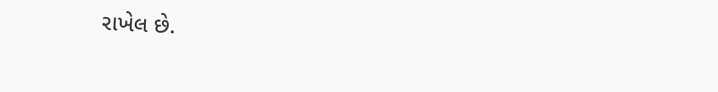રાખેલ છે.